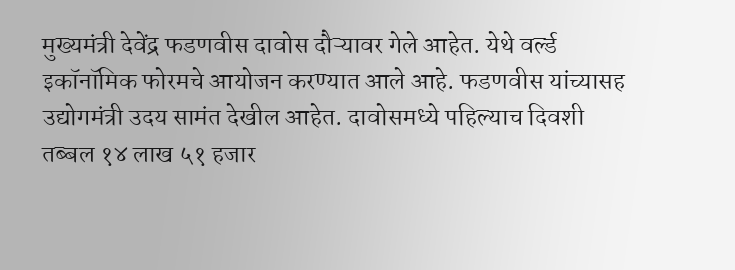मुख्यमंत्री देवेंद्र फडणवीस दावोस दौऱ्यावर गेले आहेत. येथे वर्ल्ड इकॉनॉमिक फोरमचे आयोजन करण्यात आले आहे. फडणवीस यांच्यासह उद्योगमंत्री उदय सामंत देखील आहेत. दावोसमध्ये पहिल्याच दिवशी तब्बल १४ लाख ५१ हजार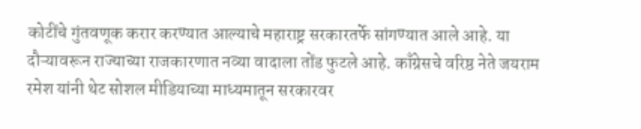कोटींचे गुंतवणूक करार करण्यात आल्याचे महाराष्ट्र सरकारतर्फे सांगण्यात आले आहे. या दौऱ्यावरून राज्याच्या राजकारणात नव्या वादाला तोंड फुटले आहे. काँग्रेसचे वरिष्ठ नेते जयराम रमेश यांनी थेट सोशल मीडियाच्या माध्यमातून सरकारवर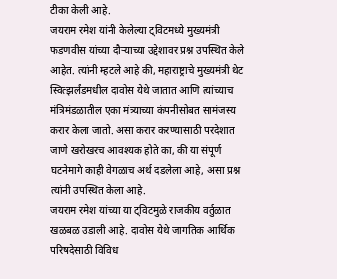टीका केली आहे.
जयराम रमेश यांनी केलेल्या ट्विटमध्ये मुख्यमंत्री फडणवीस यांच्या दौऱ्याच्या उद्देशावर प्रश्न उपस्थित केले आहेत. त्यांनी म्हटले आहे की, महाराष्ट्राचे मुख्यमंत्री थेट स्वित्झर्लंडमधील दावोस येथे जातात आणि त्यांच्याच मंत्रिमंडळातील एका मंत्र्याच्या कंपनीसोबत सामंजस्य करार केला जातो. असा करार करण्यासाठी परदेशात जाणे खरोखरच आवश्यक होते का, की या संपूर्ण घटनेमागे काही वेगळाच अर्थ दडलेला आहे, असा प्रश्न त्यांनी उपस्थित केला आहे.
जयराम रमेश यांच्या या ट्विटमुळे राजकीय वर्तुळात खळबळ उडाली आहे. दावोस येथे जागतिक आर्थिक परिषदेसाठी विविध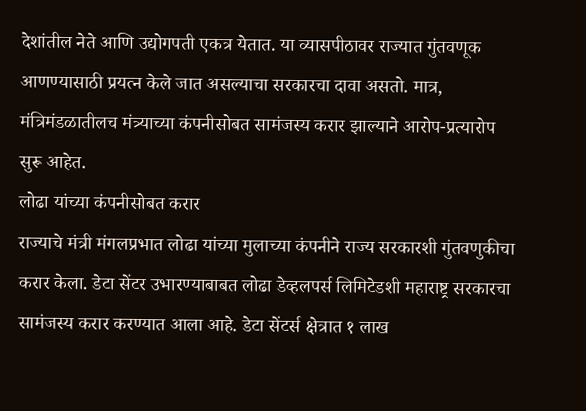देशांतील नेते आणि उद्योगपती एकत्र येतात. या व्यासपीठावर राज्यात गुंतवणूक आणण्यासाठी प्रयत्न केले जात असल्याचा सरकारचा दावा असतो. मात्र, मंत्रिमंडळातीलच मंत्र्याच्या कंपनीसोबत सामंजस्य करार झाल्याने आरोप-प्रत्यारोप सुरू आहेत.
लोढा यांच्या कंपनीसोबत करार
राज्याचे मंत्री मंगलप्रभात लोढा यांच्या मुलाच्या कंपनीने राज्य सरकारशी गुंतवणुकीचा करार केला. डेटा सेंटर उभारण्याबाबत लोढा डेव्हलपर्स लिमिटेडशी महाराष्ट्र सरकारचा सामंजस्य करार करण्यात आला आहे. डेटा सेंटर्स क्षेत्रात १ लाख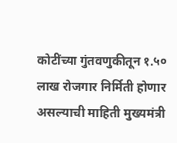कोटींच्या गुंतवणुकीतून १.५० लाख रोजगार निर्मिती होणार असल्याची माहिती मुख्यमंत्री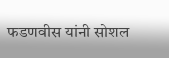फडणवीस यांनी सोशल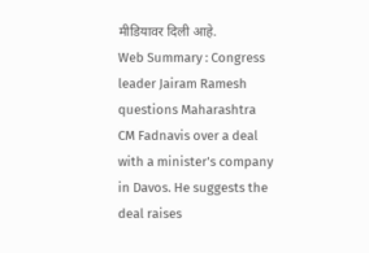मीडियावर दिली आहे.
Web Summary : Congress leader Jairam Ramesh questions Maharashtra CM Fadnavis over a deal with a minister's company in Davos. He suggests the deal raises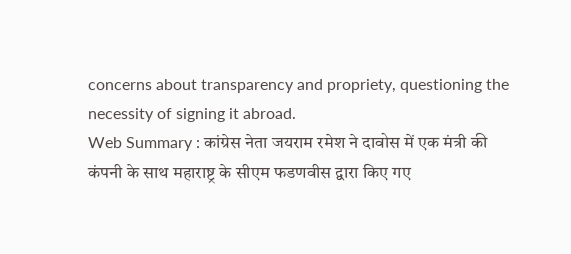concerns about transparency and propriety, questioning the necessity of signing it abroad.
Web Summary : कांग्रेस नेता जयराम रमेश ने दावोस में एक मंत्री की कंपनी के साथ महाराष्ट्र के सीएम फडणवीस द्वारा किए गए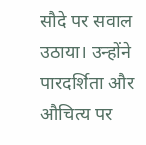सौदे पर सवाल उठाया। उन्होंने पारदर्शिता और औचित्य पर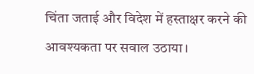चिंता जताई और विदेश में हस्ताक्षर करने की आवश्यकता पर सवाल उठाया।